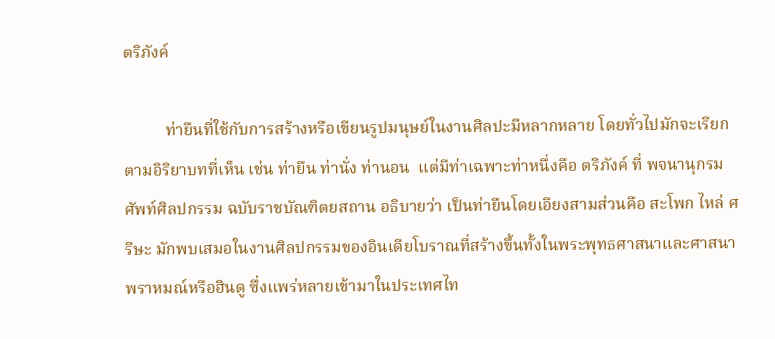ตริภังค์

          ท่ายืนที่ใช้กับการสร้างหรือเขียนรูปมนุษย์ในงานศิลปะมีหลากหลาย โดยทั่วไปมักจะเรียกตามอิริยาบทที่เห็น เช่น ท่ายืน ท่านั่ง ท่านอน  แต่มีท่าเฉพาะท่าหนึ่งคือ ตริภังค์ ที่ พจนานุกรมศัพท์ศิลปกรรม ฉบับราชบัณฑิตยสถาน อธิบายว่า เป็นท่ายืนโดยเอียงสามส่วนคือ สะโพก ไหล่ ศรีษะ มักพบเสมอในงานศิลปกรรมของอินเดียโบราณที่สร้างขึ้นทั้งในพระพุทธศาสนาและศาสนาพราหมณ์หรือฮินดู ซึ่งแพร่หลายเข้ามาในประเทศไท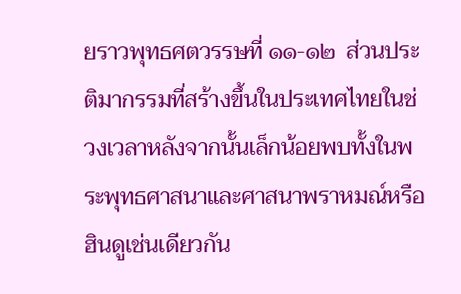ยราวพุทธศตวรรษที่ ๑๑-๑๒  ส่วนประติมากรรมที่สร้างขึ้นในประเทศไทยในช่วงเวลาหลังจากนั้นเล็กน้อยพบทั้งในพระพุทธศาสนาและศาสนาพราหมณ์หรือฮินดูเช่นเดียวกัน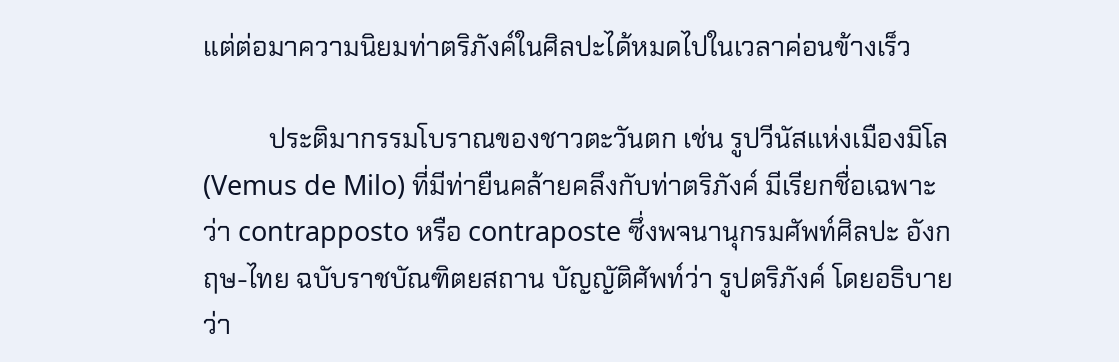แต่ต่อมาความนิยมท่าตริภังค์ในศิลปะได้หมดไปในเวลาค่อนข้างเร็ว

          ประติมากรรมโบราณของชาวตะวันตก เช่น รูปวีนัสแห่งเมืองมิโล (Vemus de Milo) ที่มีท่ายืนคล้ายคลึงกับท่าตริภังค์ มีเรียกชื่อเฉพาะว่า contrapposto หรือ contraposte ซึ่งพจนานุกรมศัพท์ศิลปะ อังกฤษ-ไทย ฉบับราชบัณฑิตยสถาน บัญญัติศัพท์ว่า รูปตริภังค์ โดยอธิบายว่า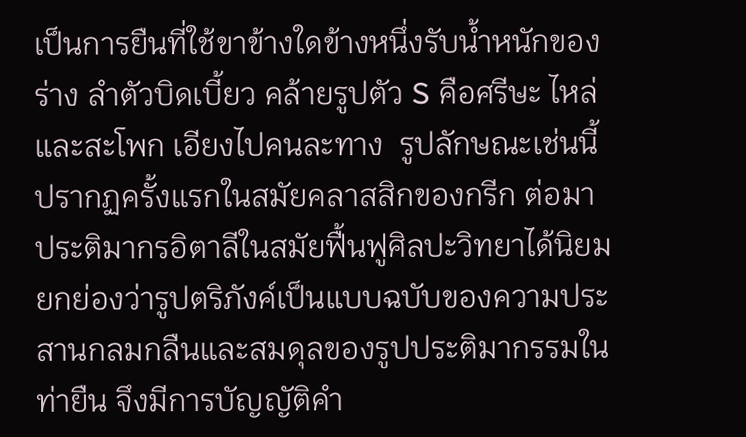เป็นการยืนที่ใช้ขาข้างใดข้างหนึ่งรับน้ำหนักของร่าง ลำตัวบิดเบี้ยว คล้ายรูปตัว S คือศรีษะ ไหล่ และสะโพก เอียงไปคนละทาง  รูปลักษณะเช่นนี้ปรากฏครั้งแรกในสมัยคลาสสิกของกรีก ต่อมาประติมากรอิตาลีในสมัยฟื้นฟูศิลปะวิทยาได้นิยมยกย่องว่ารูปตริภังค์เป็นแบบฉบับของความประสานกลมกลืนและสมดุลของรูปประติมากรรมในท่ายืน จึงมีการบัญญัติคำ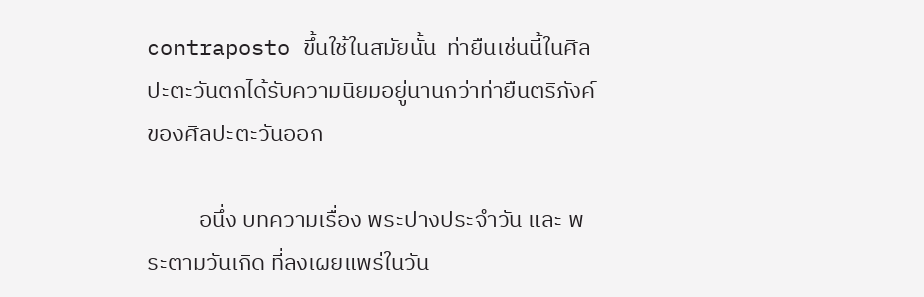contraposto ขึ้นใช้ในสมัยนั้น  ท่ายืนเช่นนี้ในศิลปะตะวันตกได้รับความนิยมอยู่นานกว่าท่ายืนตริภังค์ของศิลปะตะวันออก

          อนึ่ง บทความเรื่อง พระปางประจำวัน และ พระตามวันเกิด ที่ลงเผยแพร่ในวัน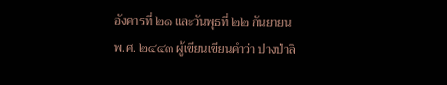อังคารที่ ๒๑ และวันพุธที่ ๒๒ กันยายน พ.ศ. ๒๔๔๓ ผู้เขียนเขียนคำว่า ปางป่าลิ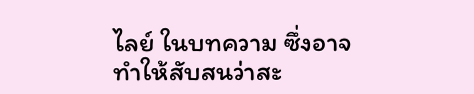ไลย์ ในบทความ ซึ่งอาจทำให้สับสนว่าสะ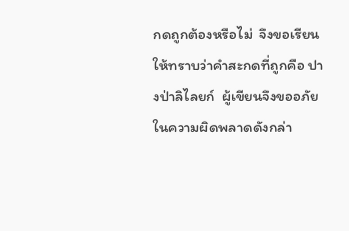กดถูกต้องหรือไม่  จึงขอเรียนให้ทราบว่าคำสะกดที่ถูกคือ ปางป่าลิไลยก์  ผู้เขียนจึงขออภัยในความผิดพลาดดังกล่า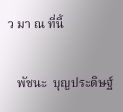ว มา ณ ที่นี้

   พัชนะ  บุญประดิษฐ์